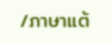/ภาษาแต้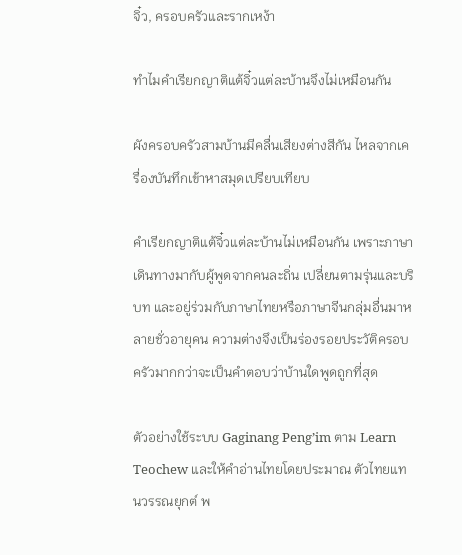จิ๋ว, ครอบครัวและรากเหง้า

ทำไมคำเรียกญาติแต้จิ๋วแต่ละบ้านจึงไม่เหมือนกัน

ผังครอบครัวสามบ้านมีคลื่นเสียงต่างสีกัน ไหลจากเครื่องบันทึกเข้าหาสมุดเปรียบเทียบ

คำเรียกญาติแต้จิ๋วแต่ละบ้านไม่เหมือนกัน เพราะภาษาเดินทางมากับผู้พูดจากคนละถิ่น เปลี่ยนตามรุ่นและบริบท และอยู่ร่วมกับภาษาไทยหรือภาษาจีนกลุ่มอื่นมาหลายชั่วอายุคน ความต่างจึงเป็นร่องรอยประวัติครอบครัวมากกว่าจะเป็นคำตอบว่าบ้านใดพูดถูกที่สุด

ตัวอย่างใช้ระบบ Gaginang Peng’im ตาม Learn Teochew และให้คำอ่านไทยโดยประมาณ ตัวไทยแทนวรรณยุกต์ พ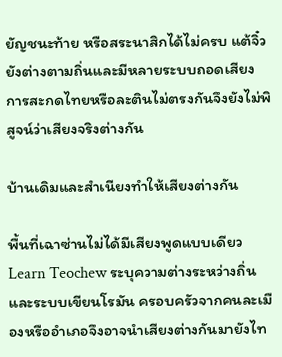ยัญชนะท้าย หรือสระนาสิกได้ไม่ครบ แต้จิ๋วยังต่างตามถิ่นและมีหลายระบบถอดเสียง การสะกดไทยหรือละตินไม่ตรงกันจึงยังไม่พิสูจน์ว่าเสียงจริงต่างกัน

บ้านเดิมและสำเนียงทำให้เสียงต่างกัน

พื้นที่เฉาซ่านไม่ได้มีเสียงพูดแบบเดียว Learn Teochew ระบุความต่างระหว่างถิ่นและระบบเขียนโรมัน ครอบครัวจากคนละเมืองหรืออำเภอจึงอาจนำเสียงต่างกันมายังไท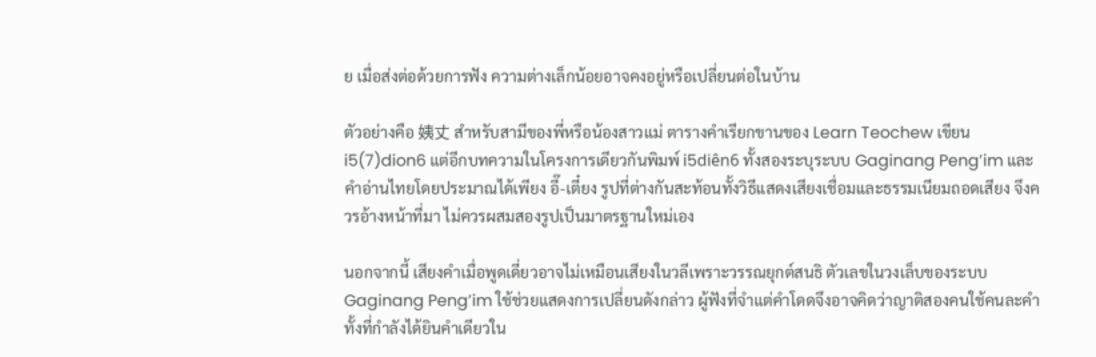ย เมื่อส่งต่อด้วยการฟัง ความต่างเล็กน้อยอาจคงอยู่หรือเปลี่ยนต่อในบ้าน

ตัวอย่างคือ 姨丈 สำหรับสามีของพี่หรือน้องสาวแม่ ตารางคำเรียกขานของ Learn Teochew เขียน i5(7)dion6 แต่อีกบทความในโครงการเดียวกันพิมพ์ i5diên6 ทั้งสองระบุระบบ Gaginang Peng’im และคำอ่านไทยโดยประมาณได้เพียง อี๊-เตี๋ยง รูปที่ต่างกันสะท้อนทั้งวิธีแสดงเสียงเชื่อมและธรรมเนียมถอดเสียง จึงควรอ้างหน้าที่มา ไม่ควรผสมสองรูปเป็นมาตรฐานใหม่เอง

นอกจากนี้ เสียงคำเมื่อพูดเดี่ยวอาจไม่เหมือนเสียงในวลีเพราะวรรณยุกต์สนธิ ตัวเลขในวงเล็บของระบบ Gaginang Peng’im ใช้ช่วยแสดงการเปลี่ยนดังกล่าว ผู้ฟังที่จำแต่คำโดดจึงอาจคิดว่าญาติสองคนใช้คนละคำ ทั้งที่กำลังได้ยินคำเดียวใน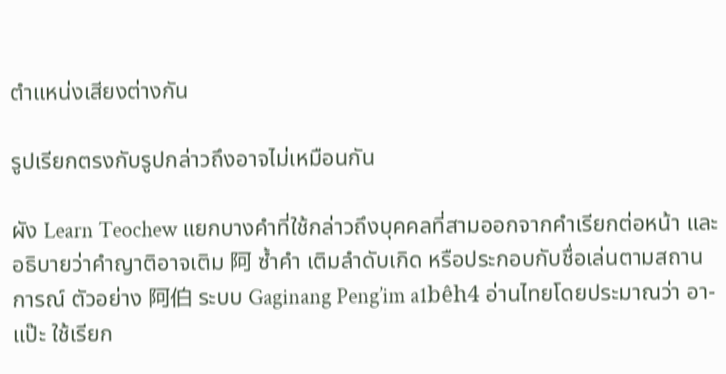ตำแหน่งเสียงต่างกัน

รูปเรียกตรงกับรูปกล่าวถึงอาจไม่เหมือนกัน

ผัง Learn Teochew แยกบางคำที่ใช้กล่าวถึงบุคคลที่สามออกจากคำเรียกต่อหน้า และอธิบายว่าคำญาติอาจเติม 阿 ซ้ำคำ เติมลำดับเกิด หรือประกอบกับชื่อเล่นตามสถานการณ์ ตัวอย่าง 阿伯 ระบบ Gaginang Peng’im a1bêh4 อ่านไทยโดยประมาณว่า อา-แป๊ะ ใช้เรียก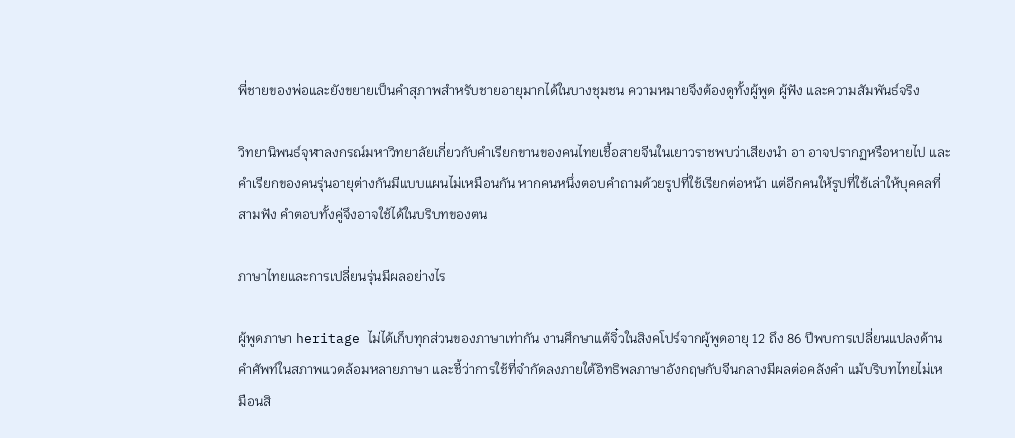พี่ชายของพ่อและยังขยายเป็นคำสุภาพสำหรับชายอายุมากได้ในบางชุมชน ความหมายจึงต้องดูทั้งผู้พูด ผู้ฟัง และความสัมพันธ์จริง

วิทยานิพนธ์จุฬาลงกรณ์มหาวิทยาลัยเกี่ยวกับคำเรียกขานของคนไทยเชื้อสายจีนในเยาวราชพบว่าเสียงนำ อา อาจปรากฏหรือหายไป และคำเรียกของคนรุ่นอายุต่างกันมีแบบแผนไม่เหมือนกัน หากคนหนึ่งตอบคำถามด้วยรูปที่ใช้เรียกต่อหน้า แต่อีกคนให้รูปที่ใช้เล่าให้บุคคลที่สามฟัง คำตอบทั้งคู่จึงอาจใช้ได้ในบริบทของตน

ภาษาไทยและการเปลี่ยนรุ่นมีผลอย่างไร

ผู้พูดภาษา heritage ไม่ได้เก็บทุกส่วนของภาษาเท่ากัน งานศึกษาแต้จิ๋วในสิงคโปร์จากผู้พูดอายุ 12 ถึง 86 ปีพบการเปลี่ยนแปลงด้านคำศัพท์ในสภาพแวดล้อมหลายภาษา และชี้ว่าการใช้ที่จำกัดลงภายใต้อิทธิพลภาษาอังกฤษกับจีนกลางมีผลต่อคลังคำ แม้บริบทไทยไม่เหมือนสิ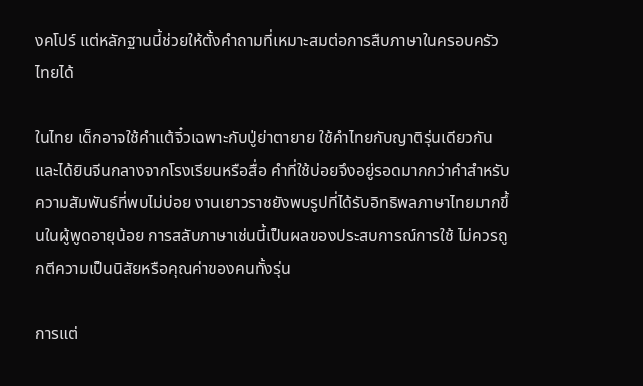งคโปร์ แต่หลักฐานนี้ช่วยให้ตั้งคำถามที่เหมาะสมต่อการสืบภาษาในครอบครัวไทยได้

ในไทย เด็กอาจใช้คำแต้จิ๋วเฉพาะกับปู่ย่าตายาย ใช้คำไทยกับญาติรุ่นเดียวกัน และได้ยินจีนกลางจากโรงเรียนหรือสื่อ คำที่ใช้บ่อยจึงอยู่รอดมากกว่าคำสำหรับความสัมพันธ์ที่พบไม่บ่อย งานเยาวราชยังพบรูปที่ได้รับอิทธิพลภาษาไทยมากขึ้นในผู้พูดอายุน้อย การสลับภาษาเช่นนี้เป็นผลของประสบการณ์การใช้ ไม่ควรถูกตีความเป็นนิสัยหรือคุณค่าของคนทั้งรุ่น

การแต่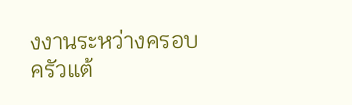งงานระหว่างครอบครัวแต้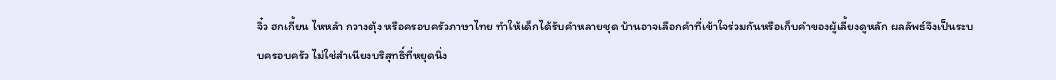จิ๋ว ฮกเกี้ยน ไหหลำ กวางตุ้ง หรือครอบครัวภาษาไทย ทำให้เด็กได้รับคำหลายชุด บ้านอาจเลือกคำที่เข้าใจร่วมกันหรือเก็บคำของผู้เลี้ยงดูหลัก ผลลัพธ์จึงเป็นระบบครอบครัว ไม่ใช่สำเนียงบริสุทธิ์ที่หยุดนิ่ง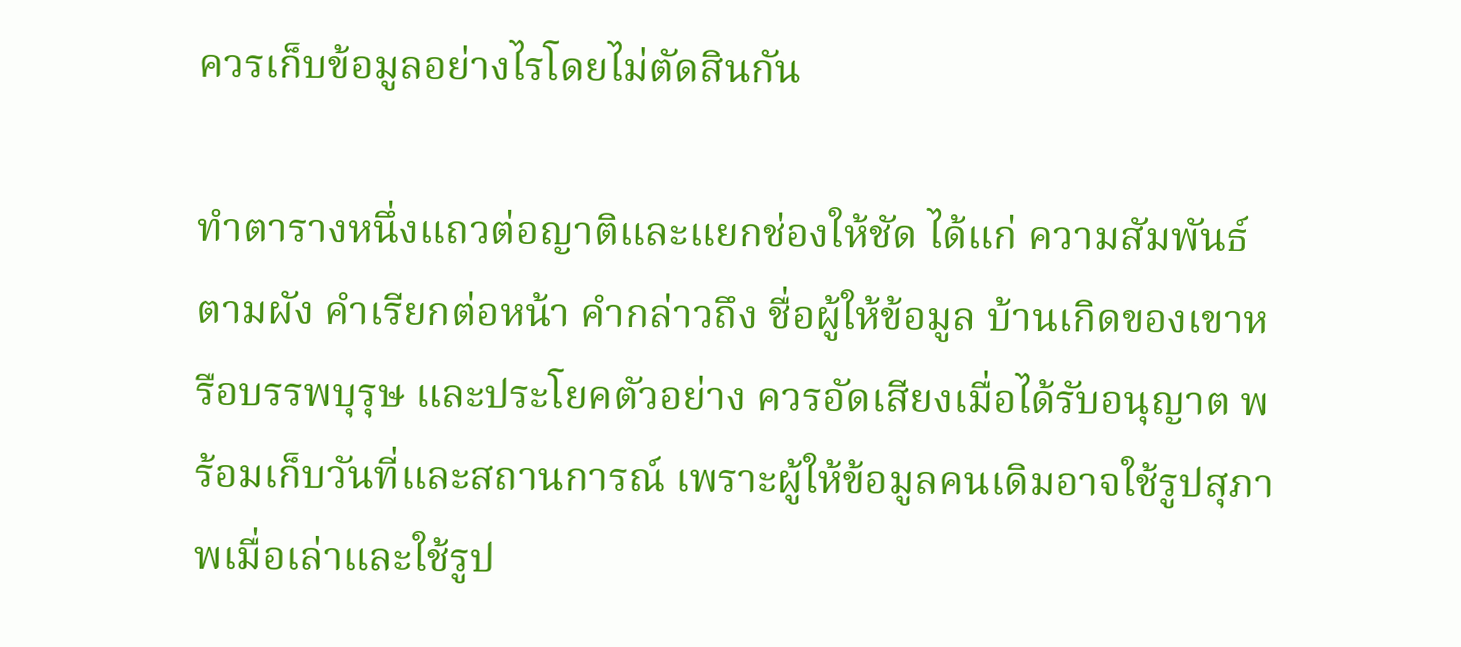ควรเก็บข้อมูลอย่างไรโดยไม่ตัดสินกัน

ทำตารางหนึ่งแถวต่อญาติและแยกช่องให้ชัด ได้แก่ ความสัมพันธ์ตามผัง คำเรียกต่อหน้า คำกล่าวถึง ชื่อผู้ให้ข้อมูล บ้านเกิดของเขาหรือบรรพบุรุษ และประโยคตัวอย่าง ควรอัดเสียงเมื่อได้รับอนุญาต พร้อมเก็บวันที่และสถานการณ์ เพราะผู้ให้ข้อมูลคนเดิมอาจใช้รูปสุภาพเมื่อเล่าและใช้รูป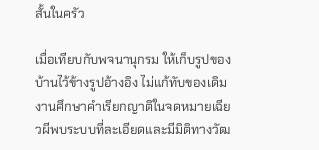สั้นในครัว

เมื่อเทียบกับพจนานุกรม ให้เก็บรูปของบ้านไว้ข้างรูปอ้างอิง ไม่แก้ทับของเดิม งานศึกษาคำเรียกญาติในจดหมายเฉียวผีพบระบบที่ละเอียดและมีมิติทางวัฒ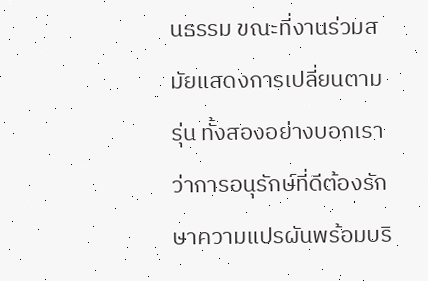นธรรม ขณะที่งานร่วมสมัยแสดงการเปลี่ยนตามรุ่น ทั้งสองอย่างบอกเราว่าการอนุรักษ์ที่ดีต้องรักษาความแปรผันพร้อมบริ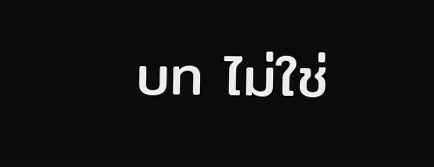บท ไม่ใช่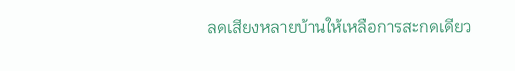ลดเสียงหลายบ้านให้เหลือการสะกดเดียว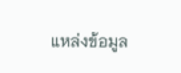แหล่งข้อมูล